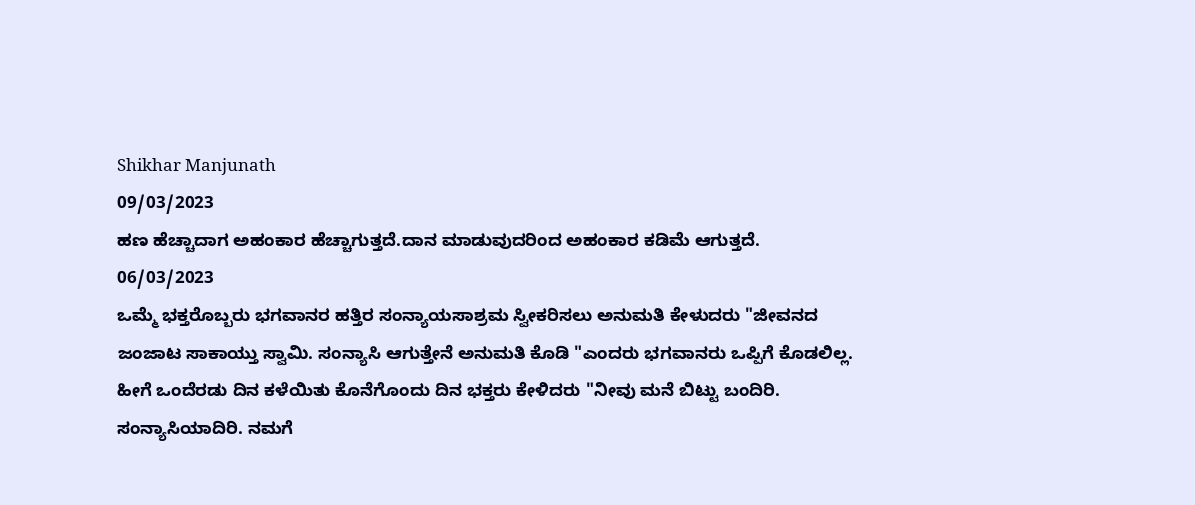Shikhar Manjunath
09/03/2023
ಹಣ ಹೆಚ್ಚಾದಾಗ ಅಹಂಕಾರ ಹೆಚ್ಚಾಗುತ್ತದೆ.ದಾನ ಮಾಡುವುದರಿಂದ ಅಹಂಕಾರ ಕಡಿಮೆ ಆಗುತ್ತದೆ.
06/03/2023
ಒಮ್ಮೆ ಭಕ್ತರೊಬ್ಬರು ಭಗವಾನರ ಹತ್ತಿರ ಸಂನ್ಯಾಯಸಾಶ್ರಮ ಸ್ವೀಕರಿಸಲು ಅನುಮತಿ ಕೇಳುದರು "ಜೀವನದ ಜಂಜಾಟ ಸಾಕಾಯ್ತು ಸ್ವಾಮಿ. ಸಂನ್ಯಾಸಿ ಆಗುತ್ತೇನೆ ಅನುಮತಿ ಕೊಡಿ "ಎಂದರು ಭಗವಾನರು ಒಪ್ಪಿಗೆ ಕೊಡಲಿಲ್ಲ. ಹೀಗೆ ಒಂದೆರಡು ದಿನ ಕಳೆಯಿತು ಕೊನೆಗೊಂದು ದಿನ ಭಕ್ತರು ಕೇಳಿದರು "ನೀವು ಮನೆ ಬಿಟ್ಟು ಬಂದಿರಿ. ಸಂನ್ಯಾಸಿಯಾದಿರಿ. ನಮಗೆ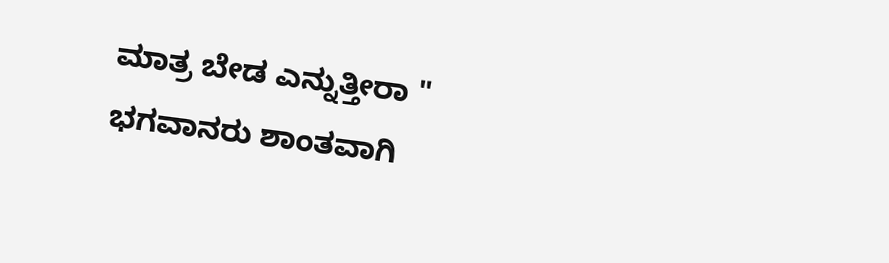ಮಾತ್ರ ಬೇಡ ಎನ್ನುತ್ತೀರಾ "
ಭಗವಾನರು ಶಾಂತವಾಗಿ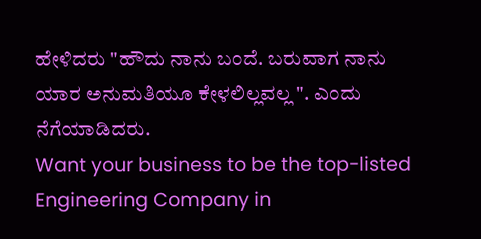ಹೇಳಿದರು "ಹೌದು ನಾನು ಬಂದೆ. ಬರುವಾಗ ನಾನು ಯಾರ ಅನುಮತಿಯೂ ಕೇಳಲಿಲ್ಲವಲ್ಲ ". ಎಂದು ನೆಗೆಯಾಡಿದರು.
Want your business to be the top-listed Engineering Company in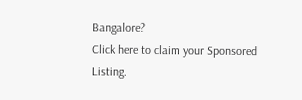Bangalore?
Click here to claim your Sponsored Listing.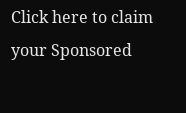Click here to claim your Sponsored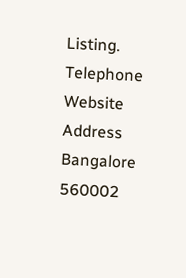Listing.
Telephone
Website
Address
Bangalore
560002